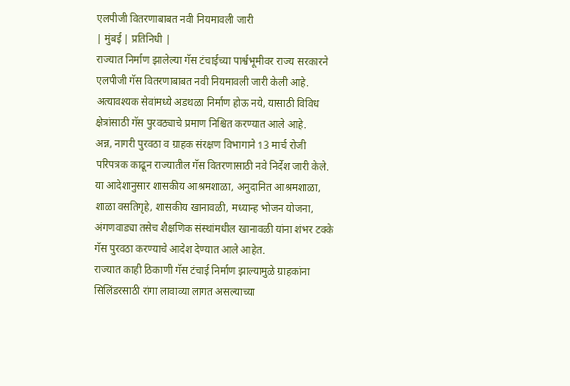एलपीजी वितरणाबाबत नवी नियमावली जारी
| मुंबई | प्रतिनिधी |
राज्यात निर्माण झालेल्या गॅस टंचाईच्या पार्श्वभूमीवर राज्य सरकारने एलपीजी गॅस वितरणाबाबत नवी नियमावली जारी केली आहे. अत्यावश्यक सेवांमध्ये अडथळा निर्माण होऊ नये, यासाठी विविध क्षेत्रांसाठी गॅस पुरवठ्याचे प्रमाण निश्चित करण्यात आले आहे.
अन्न, नागरी पुरवठा व ग्राहक संरक्षण विभागाने 13 मार्च रोजी परिपत्रक काढून राज्यातील गॅस वितरणासाठी नवे निर्देश जारी केले. या आदेशानुसार शासकीय आश्रमशाळा, अनुदानित आश्रमशाळा, शाळा वसतिगृहे, शासकीय खानावळी, मध्यान्ह भोजन योजना, अंगणवाड्या तसेच शैक्षणिक संस्थांमधील खानावळी यांना शंभर टक्के गॅस पुरवठा करण्याचे आदेश देण्यात आले आहेत.
राज्यात काही ठिकाणी गॅस टंचाई निर्माण झाल्यामुळे ग्राहकांना सिलिंडरसाठी रांगा लावाव्या लागत असल्याच्या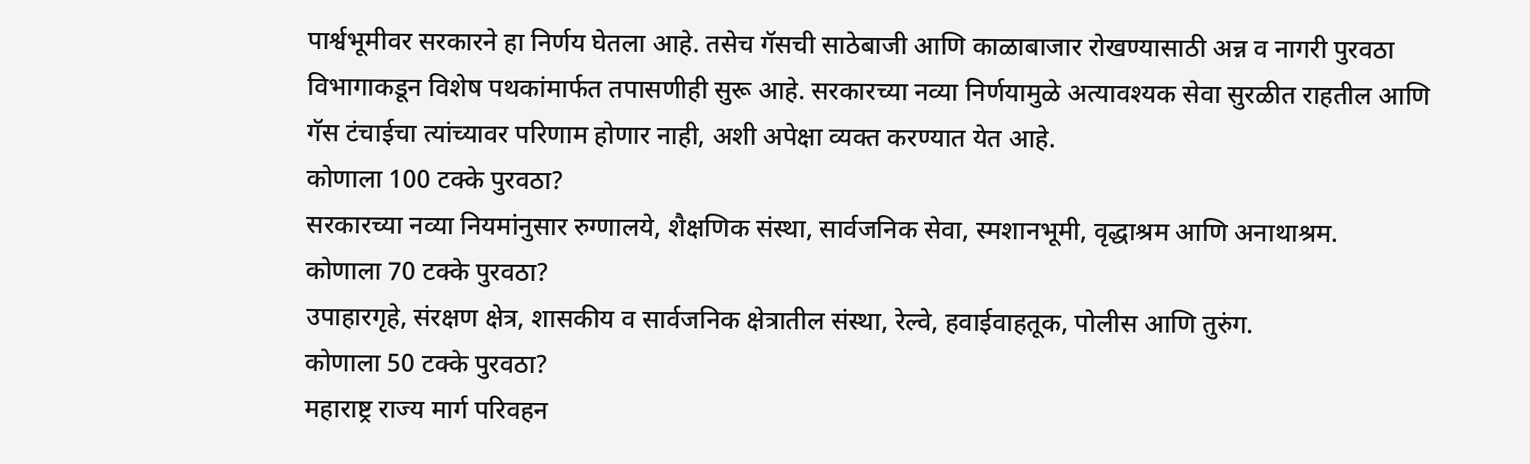पार्श्वभूमीवर सरकारने हा निर्णय घेतला आहे. तसेच गॅसची साठेबाजी आणि काळाबाजार रोखण्यासाठी अन्न व नागरी पुरवठा विभागाकडून विशेष पथकांमार्फत तपासणीही सुरू आहे. सरकारच्या नव्या निर्णयामुळे अत्यावश्यक सेवा सुरळीत राहतील आणि गॅस टंचाईचा त्यांच्यावर परिणाम होणार नाही, अशी अपेक्षा व्यक्त करण्यात येत आहे.
कोणाला 100 टक्के पुरवठा?
सरकारच्या नव्या नियमांनुसार रुग्णालये, शैक्षणिक संस्था, सार्वजनिक सेवा, स्मशानभूमी, वृद्धाश्रम आणि अनाथाश्रम.
कोणाला 70 टक्के पुरवठा?
उपाहारगृहे, संरक्षण क्षेत्र, शासकीय व सार्वजनिक क्षेत्रातील संस्था, रेल्वे, हवाईवाहतूक, पोलीस आणि तुरुंग.
कोणाला 50 टक्के पुरवठा?
महाराष्ट्र राज्य मार्ग परिवहन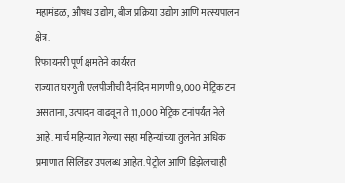महामंडळ, औषध उद्योग, बीज प्रक्रिया उद्योग आणि मत्स्यपालन क्षेत्र.
रिफायनरी पूर्ण क्षमतेने कार्यरत
राज्यात घरगुती एलपीजीची दैनंदिन मागणी 9,000 मेट्रिक टन असताना, उत्पादन वाढवून ते 11,000 मेट्रिक टनांपर्यंत नेले आहे. मार्च महिन्यात गेल्या सहा महिन्यांच्या तुलनेत अधिक प्रमाणात सिलिंडर उपलब्ध आहेत. पेट्रोल आणि डिझेलचाही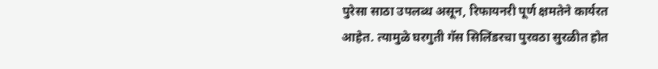पुरेसा साठा उपलब्ध असून, रिफायनरी पूर्ण क्षमतेने कार्यरत आहेत. त्यामुळे घरगुती गॅस सिलिंडरचा पुरवठा सुरळीत होत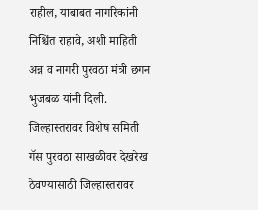राहील, याबाबत नागरिकांनी निश्चिंत राहावे, अशी माहिती अन्न व नागरी पुरवठा मंत्री छगन भुजबळ यांनी दिली.
जिल्हास्तरावर विशेष समिती
गॅस पुरवठा साखळीवर देखरेख ठेवण्यासाठी जिल्हास्तरावर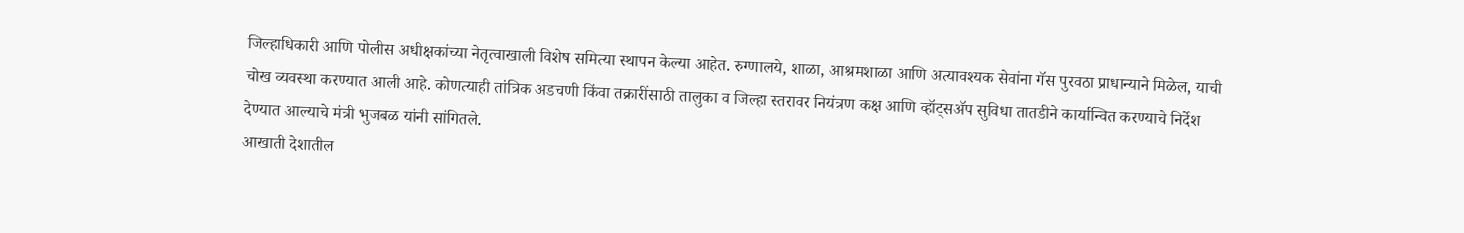जिल्हाधिकारी आणि पोलीस अधीक्षकांच्या नेतृत्वाखाली विशेष समित्या स्थापन केल्या आहेत. रुग्णालये, शाळा, आश्रमशाळा आणि अत्यावश्यक सेवांना गॅस पुरवठा प्राधान्याने मिळेल, याची चोख व्यवस्था करण्यात आली आहे. कोणत्याही तांत्रिक अडचणी किंवा तक्रारींसाठी तालुका व जिल्हा स्तरावर नियंत्रण कक्ष आणि व्हॉट्सॲप सुविधा तातडीने कार्यान्वित करण्याचे निर्देश देण्यात आल्याचे मंत्री भुजबळ यांनी सांगितले.
आखाती देशातील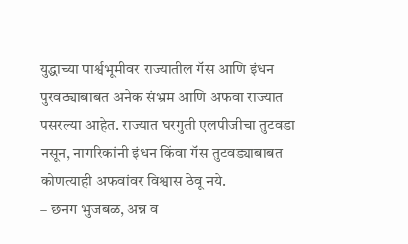युद्धाच्या पार्श्वभूमीवर राज्यातील गॅस आणि इंधन पुरवठ्याबाबत अनेक संभ्रम आणि अफवा राज्यात पसरल्या आहेत. राज्यात घरगुती एलपीजीचा तुटवडा नसून, नागरिकांनी इंधन किंवा गॅस तुटवड्याबाबत कोणत्याही अफवांवर विश्वास ठेवू नये.
– छनग भुजबळ, अन्न व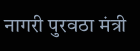नागरी पुरवठा मंत्री